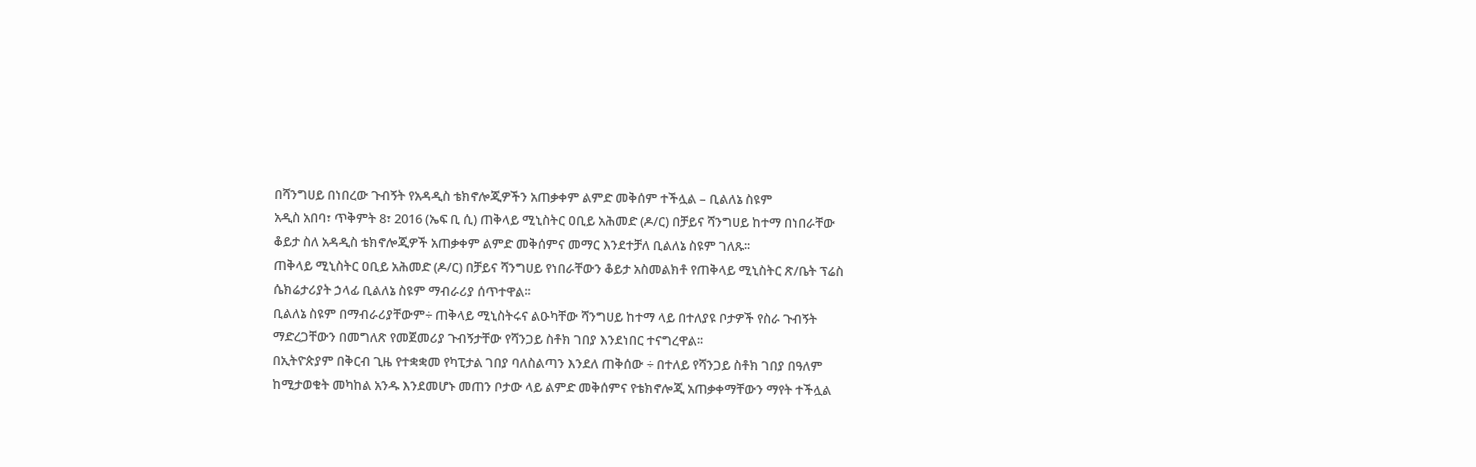በሻንግሀይ በነበረው ጉብኝት የአዳዲስ ቴክኖሎጂዎችን አጠቃቀም ልምድ መቅሰም ተችሏል – ቢልለኔ ስዩም
አዲስ አበባ፣ ጥቅምት 8፣ 2016 (ኤፍ ቢ ሲ) ጠቅላይ ሚኒስትር ዐቢይ አሕመድ (ዶ/ር) በቻይና ሻንግሀይ ከተማ በነበራቸው ቆይታ ስለ አዳዲስ ቴክኖሎጂዎች አጠቃቀም ልምድ መቅሰምና መማር እንደተቻለ ቢልለኔ ስዩም ገለጹ፡፡
ጠቅላይ ሚኒስትር ዐቢይ አሕመድ (ዶ/ር) በቻይና ሻንግሀይ የነበራቸውን ቆይታ አስመልክቶ የጠቅላይ ሚኒስትር ጽ/ቤት ፕሬስ ሴክሬታሪያት ኃላፊ ቢልለኔ ስዩም ማብራሪያ ሰጥተዋል፡፡
ቢልለኔ ስዩም በማብራሪያቸውም÷ ጠቅላይ ሚኒስትሩና ልዑካቸው ሻንግሀይ ከተማ ላይ በተለያዩ ቦታዎች የስራ ጉብኝት ማድረጋቸውን በመግለጽ የመጀመሪያ ጉብኝታቸው የሻንጋይ ስቶክ ገበያ እንደነበር ተናግረዋል፡፡
በኢትዮጵያም በቅርብ ጊዜ የተቋቋመ የካፒታል ገበያ ባለስልጣን እንደለ ጠቅሰው ÷ በተለይ የሻንጋይ ስቶክ ገበያ በዓለም ከሚታወቁት መካከል አንዱ እንደመሆኑ መጠን ቦታው ላይ ልምድ መቅሰምና የቴክኖሎጂ አጠቃቀማቸውን ማየት ተችሏል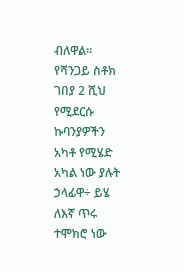ብለዋል፡፡
የሻንጋይ ስቶክ ገበያ 2 ሺህ የሚደርሱ ኩባንያዎችን አካቶ የሚሄድ አካል ነው ያሉት ኃላፊዋ÷ ይሄ ለእኛ ጥሩ ተሞክሮ ነው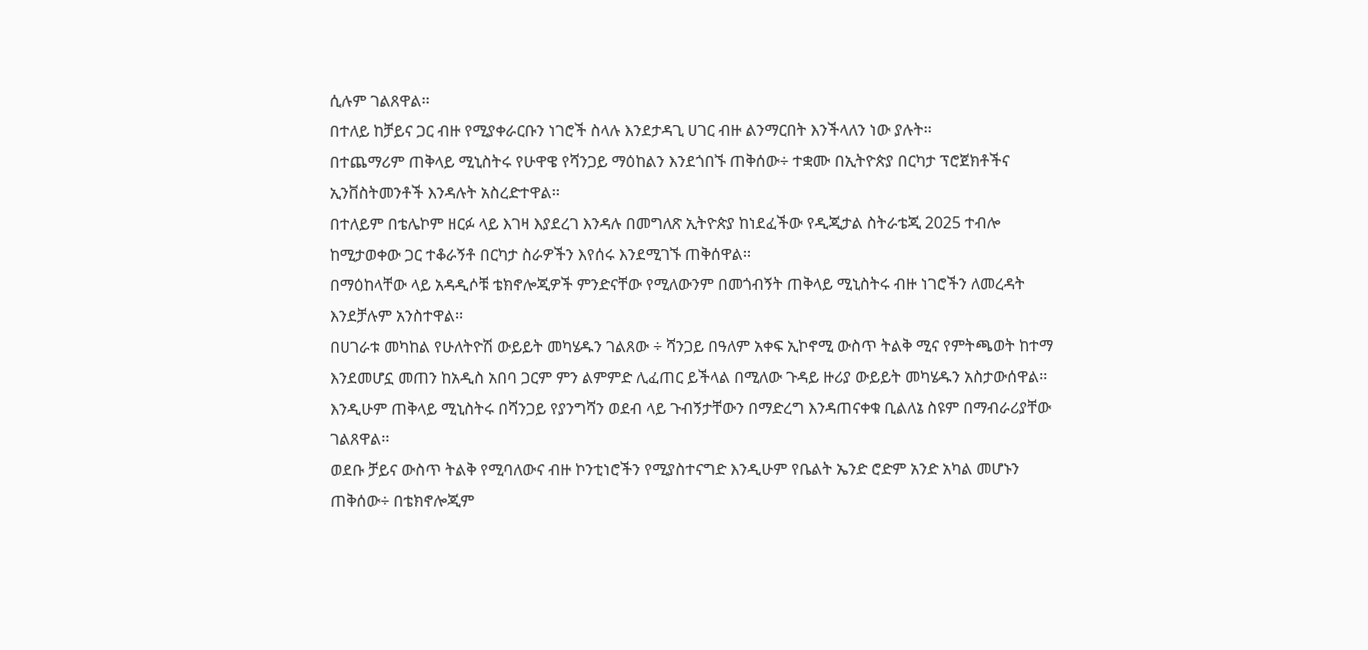ሲሉም ገልጸዋል፡፡
በተለይ ከቻይና ጋር ብዙ የሚያቀራርቡን ነገሮች ስላሉ እንደታዳጊ ሀገር ብዙ ልንማርበት እንችላለን ነው ያሉት፡፡
በተጨማሪም ጠቅላይ ሚኒስትሩ የሁዋዌ የሻንጋይ ማዕከልን እንደጎበኙ ጠቅሰው÷ ተቋሙ በኢትዮጵያ በርካታ ፕሮጀክቶችና ኢንቨስትመንቶች እንዳሉት አስረድተዋል፡፡
በተለይም በቴሌኮም ዘርፉ ላይ እገዛ እያደረገ እንዳሉ በመግለጽ ኢትዮጵያ ከነደፈችው የዲጂታል ስትራቴጂ 2025 ተብሎ ከሚታወቀው ጋር ተቆራኝቶ በርካታ ስራዎችን እየሰሩ እንደሚገኙ ጠቅሰዋል፡፡
በማዕከላቸው ላይ አዳዲሶቹ ቴክኖሎጂዎች ምንድናቸው የሚለውንም በመጎብኝት ጠቅላይ ሚኒስትሩ ብዙ ነገሮችን ለመረዳት እንደቻሉም አንስተዋል፡፡
በሀገራቱ መካከል የሁለትዮሽ ውይይት መካሄዱን ገልጸው ÷ ሻንጋይ በዓለም አቀፍ ኢኮኖሚ ውስጥ ትልቅ ሚና የምትጫወት ከተማ እንደመሆኗ መጠን ከአዲስ አበባ ጋርም ምን ልምምድ ሊፈጠር ይችላል በሚለው ጉዳይ ዙሪያ ውይይት መካሄዱን አስታውሰዋል፡፡
እንዲሁም ጠቅላይ ሚኒስትሩ በሻንጋይ የያንግሻን ወደብ ላይ ጉብኝታቸውን በማድረግ እንዳጠናቀቁ ቢልለኔ ስዩም በማብራሪያቸው ገልጸዋል፡፡
ወደቡ ቻይና ውስጥ ትልቅ የሚባለውና ብዙ ኮንቲነሮችን የሚያስተናግድ እንዲሁም የቤልት ኤንድ ሮድም አንድ አካል መሆኑን ጠቅሰው÷ በቴክኖሎጂም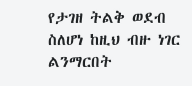የታገዘ ትልቅ ወደብ ስለሆነ ከዚህ ብዙ ነገር ልንማርበት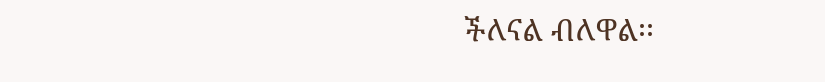ችለናል ብለዋል፡፡